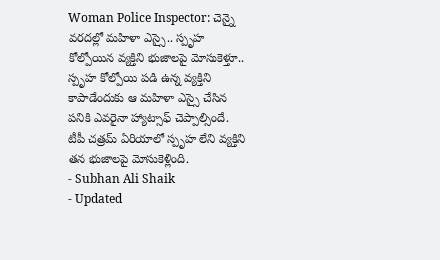Woman Police Inspector: చెన్నై వరదల్లో మహిళా ఎస్సై.. స్పృహ కోల్పోయిన వ్యక్తిని భుజాలపై మోసుకెళ్తూ..
స్పృహ కోల్పోయి పడి ఉన్న వ్యక్తిని కాపాడేందుకు ఆ మహిళా ఎస్సై చేసిన పనికి ఎవరైనా హ్యాట్సాఫ్ చెప్పాల్సిందే. టీపీ చత్రమ్ ఏరియాలో స్పృహ లేని వ్యక్తిని తన భుజాలపై మోసుకెళ్లింది.
- Subhan Ali Shaik
- Updated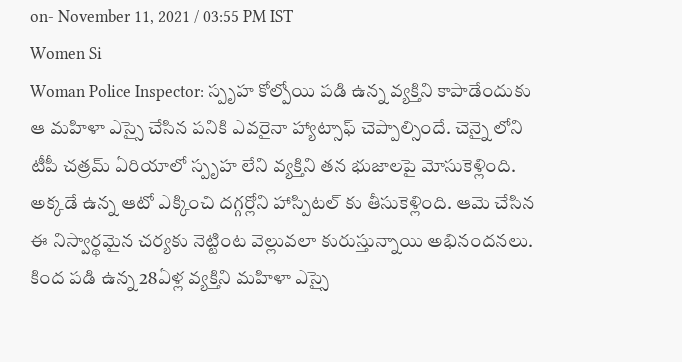on- November 11, 2021 / 03:55 PM IST
Women Si
Woman Police Inspector: స్పృహ కోల్పోయి పడి ఉన్న వ్యక్తిని కాపాడేందుకు ఆ మహిళా ఎస్సై చేసిన పనికి ఎవరైనా హ్యాట్సాఫ్ చెప్పాల్సిందే. చెన్నై లోని టీపీ చత్రమ్ ఏరియాలో స్పృహ లేని వ్యక్తిని తన భుజాలపై మోసుకెళ్లింది. అక్కడే ఉన్న ఆటో ఎక్కించి దగ్గర్లోని హాస్పిటల్ కు తీసుకెళ్లింది. ఆమె చేసిన ఈ నిస్వార్థమైన చర్యకు నెట్టింట వెల్లువలా కురుస్తున్నాయి అభినందనలు.
కింద పడి ఉన్న 28ఏళ్ల వ్యక్తిని మహిళా ఎస్సై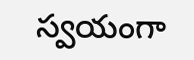స్వయంగా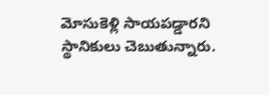మోసుకెళ్లి సాయపడ్డారని స్థానికులు చెబుతున్నారు.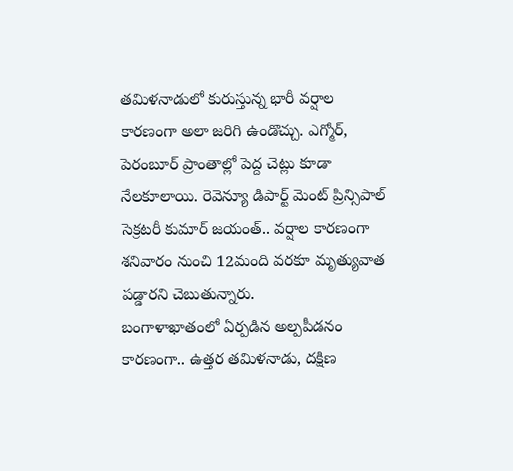తమిళనాడులో కురుస్తున్న భారీ వర్షాల కారణంగా అలా జరిగి ఉండొచ్చు. ఎగ్మోర్, పెరంబూర్ ప్రాంతాల్లో పెద్ద చెట్లు కూడా నేలకూలాయి. రెవెన్యూ డిపార్ట్ మెంట్ ప్రిన్సిపాల్ సెక్రటరీ కుమార్ జయంత్.. వర్షాల కారణంగా శనివారం నుంచి 12మంది వరకూ మృత్యువాత పడ్డారని చెబుతున్నారు.
బంగాళాఖాతంలో ఏర్పడిన అల్పపీడనం కారణంగా.. ఉత్తర తమిళనాడు, దక్షిణ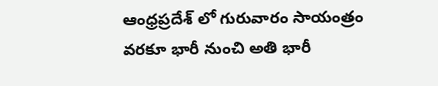ఆంధ్రప్రదేశ్ లో గురువారం సాయంత్రం వరకూ భారీ నుంచి అతి భారీ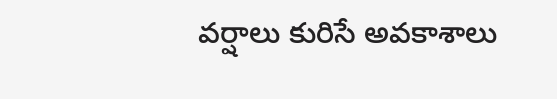వర్షాలు కురిసే అవకాశాలు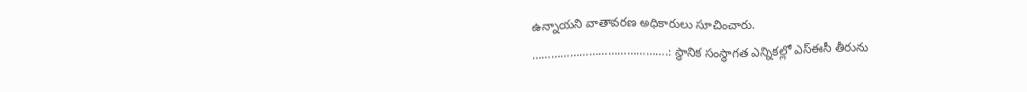ఉన్నాయని వాతావరణ అధికారులు సూచించారు.
…………………………………….: స్థానిక సంస్థాగత ఎన్నికల్లో ఎస్ఈసీ తీరును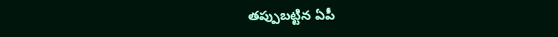తప్పుబట్టిన ఏపీ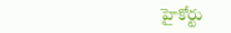హైకోర్టు